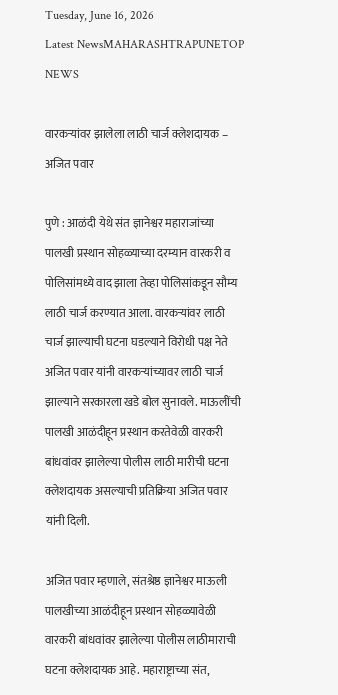Tuesday, June 16, 2026
Latest NewsMAHARASHTRAPUNETOP NEWS

वारकऱ्यांवर झालेला लाठी चार्ज क्लेशदायक – अजित पवार

पुणे : आळंदी येथे संत ज्ञानेश्वर महाराजांच्या पालखी प्रस्थान सोहळ्याच्या दरम्यान वारकरी व पोलिसांमध्ये वाद झाला तेव्हा पोलिसांकडून सौम्य लाठी चार्ज करण्यात आला. वारकऱ्यांवर लाठी चार्ज झाल्याची घटना घडल्याने विरोधी पक्ष नेते अजित पवार यांनी वारकऱ्यांच्यावर लाठी चार्ज झाल्याने सरकारला खडे बोल सुनावले. माऊलींची पालखी आळंदीहून प्रस्थान करतेवेळी वारकरी बांधवांवर झालेल्या पोलीस लाठी मारीची घटना क्लेशदायक असल्याची प्रतिक्रिया अजित पवार यांनी दिली.

अजित पवार म्हणाले, संतश्रेष्ठ ज्ञानेश्वर माऊली पालखीच्या आळंदीहून प्रस्थान सोहळ्यावेळी वारकरी बांधवांवर झालेल्या पोलीस लाठीमाराची घटना क्लेशदायक आहे. महाराष्ट्राच्या संत,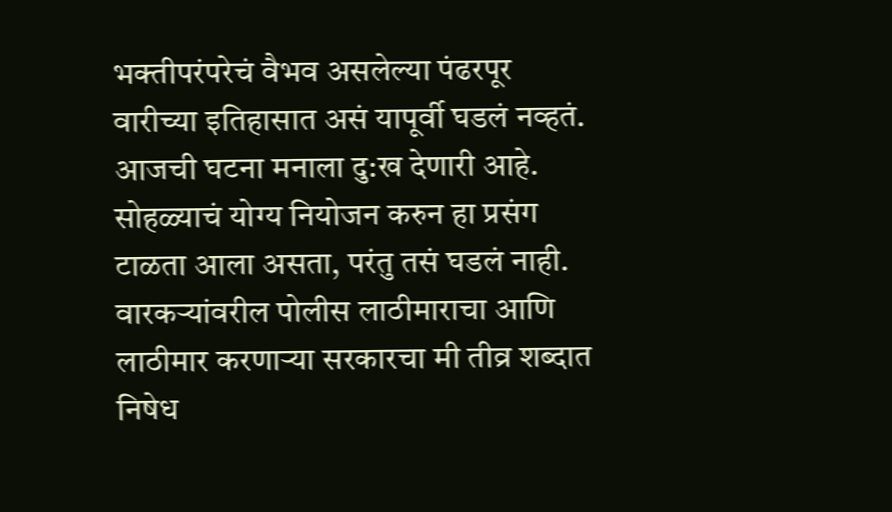भक्तीपरंपरेचं वैभव असलेल्या पंढरपूर वारीच्या इतिहासात असं यापूर्वी घडलं नव्हतं. आजची घटना मनाला दु:ख देणारी आहे. सोहळ्याचं योग्य नियोजन करुन हा प्रसंग टाळता आला असता, परंतु तसं घडलं नाही. वारकऱ्यांवरील पोलीस लाठीमाराचा आणि लाठीमार करणाऱ्या सरकारचा मी तीव्र शब्दात निषेध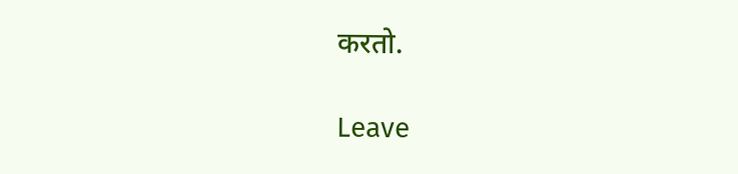करतो.

Leave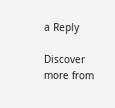a Reply

Discover more from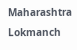Maharashtra Lokmanch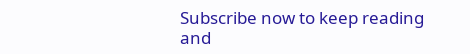Subscribe now to keep reading and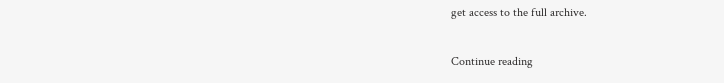get access to the full archive.

Continue reading